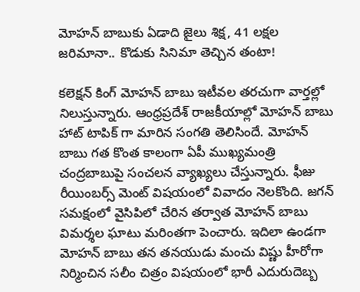మోహన్ బాబుకు ఏడాది జైలు శిక్ష, 41 లక్షల జరిమానా.. కొడుకు సినిమా తెచ్చిన తంటా!

కలెక్షన్ కింగ్ మోహన్ బాబు ఇటీవల తరచుగా వార్తల్లో నిలుస్తున్నారు. ఆంధ్రప్రదేశ్ రాజకీయాల్లో మోహన్ బాబు హాట్ టాపిక్ గా మారిన సంగతి తెలిసిందే. మోహన్ బాబు గత కొంత కాలంగా ఏపీ ముఖ్యమంత్రి చంద్రబాబుపై సంచలన వ్యాఖ్యలు చేస్తున్నారు. ఫీజు రీయింబర్స్ మెంట్ విషయంలో వివాదం నెలకొంది. జగన్ సమక్షంలో వైసిపిలో చేరిన తర్వాత మోహన్ బాబు విమర్శల ఘాటు మరింతగా పెంచారు. ఇదిలా ఉండగా మోహన్ బాబు తన తనయుడు మంచు విష్ణు హీరోగా నిర్మించిన సలీం చిత్రం విషయంలో భారీ ఎదురుదెబ్బ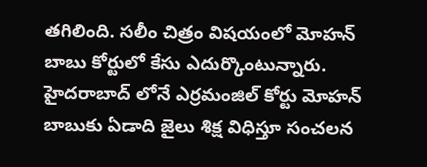తగిలింది. సలీం చిత్రం విషయంలో మోహన్ బాబు కోర్టులో కేసు ఎదుర్కొంటున్నారు. హైదరాబాద్ లోనే ఎర్రమంజిల్ కోర్టు మోహన్ బాబుకు ఏడాది జైలు శిక్ష విధిస్తూ సంచలన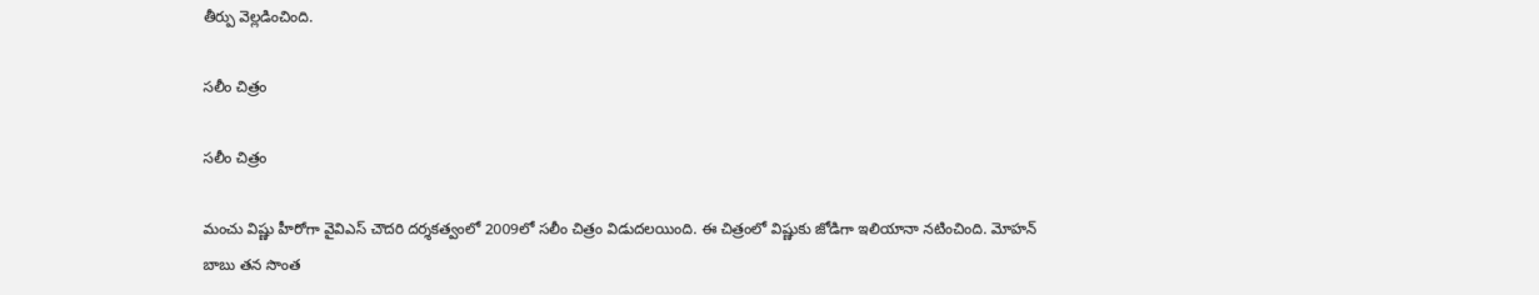తీర్పు వెల్లడించింది.

సలీం చిత్రం

సలీం చిత్రం

మంచు విష్ణు హీరోగా వైవిఎస్ చౌదరి దర్శకత్వంలో 2009లో సలీం చిత్రం విడుదలయింది. ఈ చిత్రంలో విష్ణుకు జోడిగా ఇలియానా నటించింది. మోహన్ బాబు తన సొంత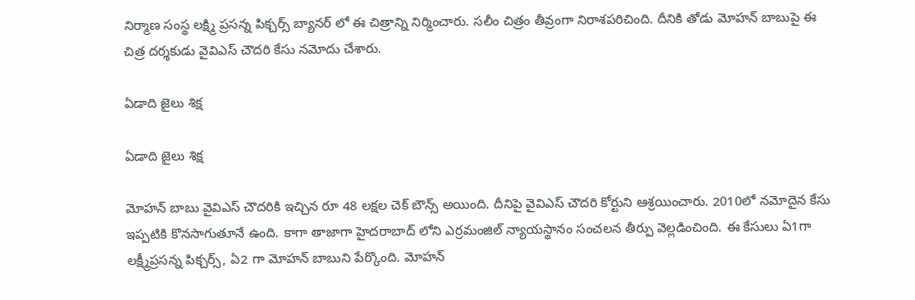నిర్మాణ సంస్థ లక్ష్మి ప్రసన్న పిక్చర్స్ బ్యానర్ లో ఈ చిత్రాన్ని నిర్మించారు. సలీం చిత్రం తీవ్రంగా నిరాశపరిచింది. దీనికి తోడు మోహన్ బాబుపై ఈ చిత్ర దర్శకుడు వైవిఎస్ చౌదరి కేసు నమోదు చేశారు.

ఏడాది జైలు శిక్ష

ఏడాది జైలు శిక్ష

మోహన్ బాబు వైవిఎస్ చౌదరికి ఇచ్చిన రూ 48 లక్షల చెక్ బౌన్స్ అయింది. దీనిపై వైవిఎస్ చౌదరి కోర్టుని ఆశ్రయించారు. 2010లో నమోదైన కేసు ఇప్పటికి కొనసాగుతూనే ఉంది. కాగా తాజాగా హైదరాబాద్ లోని ఎర్రమంజిల్ న్యాయస్థానం సంచలన తీర్పు వెల్లడించింది. ఈ కేసులు ఏ1గా లక్ష్మీప్రసన్న పిక్చర్స్, ఏ2 గా మోహన్ బాబుని పేర్కొంది. మోహన్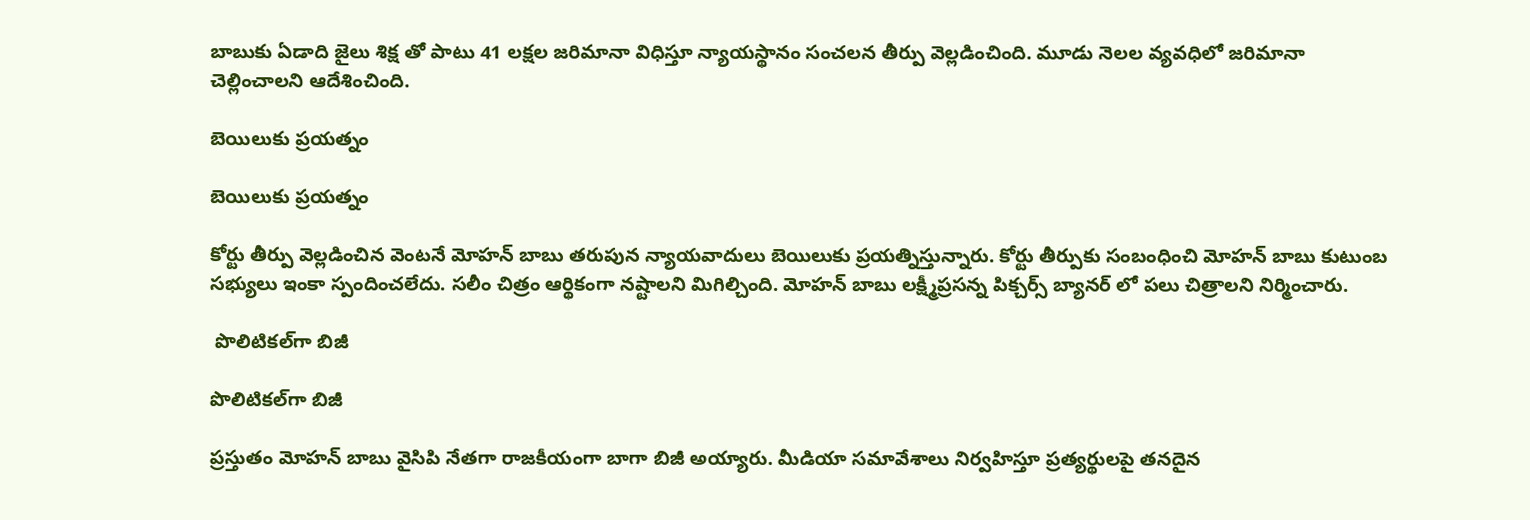బాబుకు ఏడాది జైలు శిక్ష తో పాటు 41 లక్షల జరిమానా విధిస్తూ న్యాయస్థానం సంచలన తీర్పు వెల్లడించింది. మూడు నెలల వ్యవధిలో జరిమానా చెల్లించాలని ఆదేశించింది.

బెయిలుకు ప్రయత్నం

బెయిలుకు ప్రయత్నం

కోర్టు తీర్పు వెల్లడించిన వెంటనే మోహన్ బాబు తరుపున న్యాయవాదులు బెయిలుకు ప్రయత్నిస్తున్నారు. కోర్టు తీర్పుకు సంబంధించి మోహన్ బాబు కుటుంబ సభ్యులు ఇంకా స్పందించలేదు. సలీం చిత్రం ఆర్థికంగా నష్టాలని మిగిల్చింది. మోహన్ బాబు లక్ష్మీప్రసన్న పిక్చర్స్ బ్యానర్ లో పలు చిత్రాలని నిర్మించారు.

 పొలిటికల్‌గా బిజీ

పొలిటికల్‌గా బిజీ

ప్రస్తుతం మోహన్ బాబు వైసిపి నేతగా రాజకీయంగా బాగా బిజీ అయ్యారు. మీడియా సమావేశాలు నిర్వహిస్తూ ప్రత్యర్థులపై తనదైన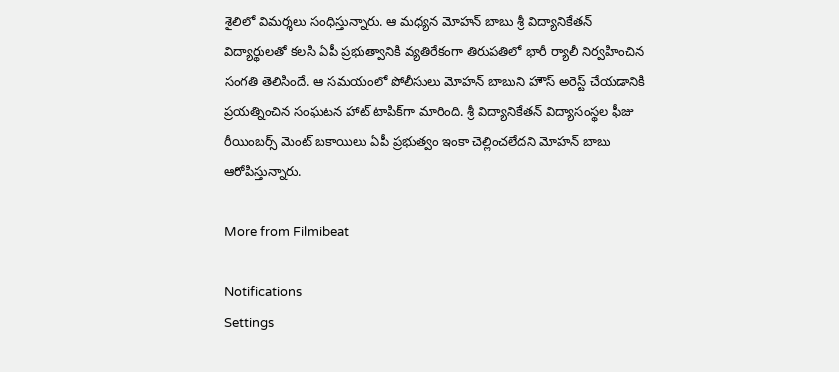శైలిలో విమర్శలు సంధిస్తున్నారు. ఆ మధ్యన మోహన్ బాబు శ్రీ విద్యానికేతన్ విద్యార్థులతో కలసి ఏపీ ప్రభుత్వానికి వ్యతిరేకంగా తిరుపతిలో భారీ ర్యాలీ నిర్వహించిన సంగతి తెలిసిందే. ఆ సమయంలో పోలీసులు మోహన్ బాబుని హౌస్ అరెస్ట్ చేయడానికి ప్రయత్నించిన సంఘటన హాట్ టాపిక్‌గా మారింది. శ్రీ విద్యానికేతన్ విద్యాసంస్థల ఫీజు రీయింబర్స్ మెంట్ బకాయిలు ఏపీ ప్రభుత్వం ఇంకా చెల్లించలేదని మోహన్ బాబు ఆరోపిస్తున్నారు.

More from Filmibeat

Notifications
Settings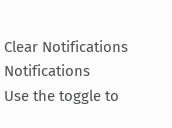Clear Notifications
Notifications
Use the toggle to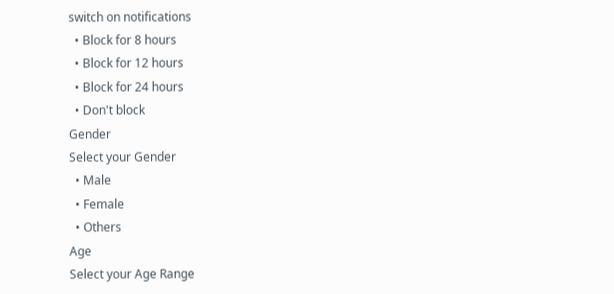switch on notifications
  • Block for 8 hours
  • Block for 12 hours
  • Block for 24 hours
  • Don't block
Gender
Select your Gender
  • Male
  • Female
  • Others
Age
Select your Age Range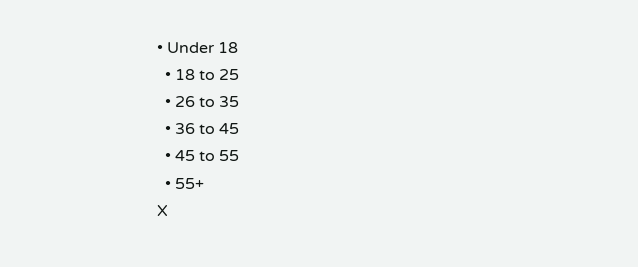• Under 18
  • 18 to 25
  • 26 to 35
  • 36 to 45
  • 45 to 55
  • 55+
X